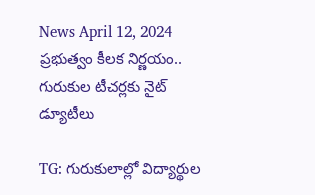News April 12, 2024
ప్రభుత్వం కీలక నిర్ణయం.. గురుకుల టీచర్లకు నైట్ డ్యూటీలు

TG: గురుకులాల్లో విద్యార్థుల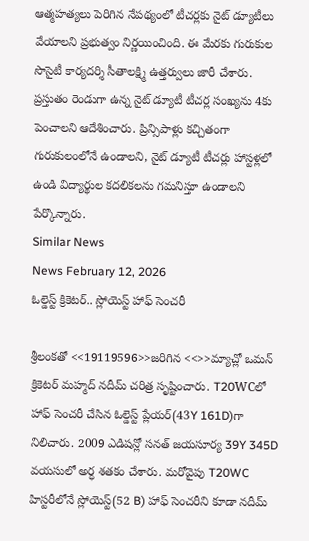ఆత్మహత్యలు పెరిగిన నేపథ్యంలో టీచర్లకు నైట్ డ్యూటీలు వేయాలని ప్రభుత్వం నిర్ణయించింది. ఈ మేరకు గురుకుల సొసైటీ కార్యదర్శి సీతాలక్ష్మి ఉత్తర్వులు జారీ చేశారు. ప్రస్తుతం రెండుగా ఉన్న నైట్ డ్యూటీ టీచర్ల సంఖ్యను 4కు పెంచాలని ఆదేశించారు. ప్రిన్సిపాళ్లు కచ్చితంగా గురుకులంలోనే ఉండాలని, నైట్ డ్యూటీ టీచర్లు హాస్టళ్లలో ఉండి విద్యార్థుల కదలికలను గమనిస్తూ ఉండాలని పేర్కొన్నారు.
Similar News
News February 12, 2026
ఓల్డెస్ట్ క్రికెటర్.. స్లోయెస్ట్ హాఫ్ సెంచరీ

శ్రీలంకతో <<19119596>>జరిగిన <<>>మ్యాచ్లో ఒమన్ క్రికెటర్ మహ్మద్ నదీమ్ చరిత్ర సృష్టించారు. T20WCలో హాఫ్ సెంచరీ చేసిన ఓల్డెస్ట్ ప్లేయర్(43Y 161D)గా నిలిచారు. 2009 ఎడిషన్లో సనత్ జయసూర్య 39Y 345D వయసులో అర్ధ శతకం చేశారు. మరోవైపు T20WC హిస్టరీలోనే స్లోయెస్ట్(52 B) హాఫ్ సెంచరీని కూడా నదీమ్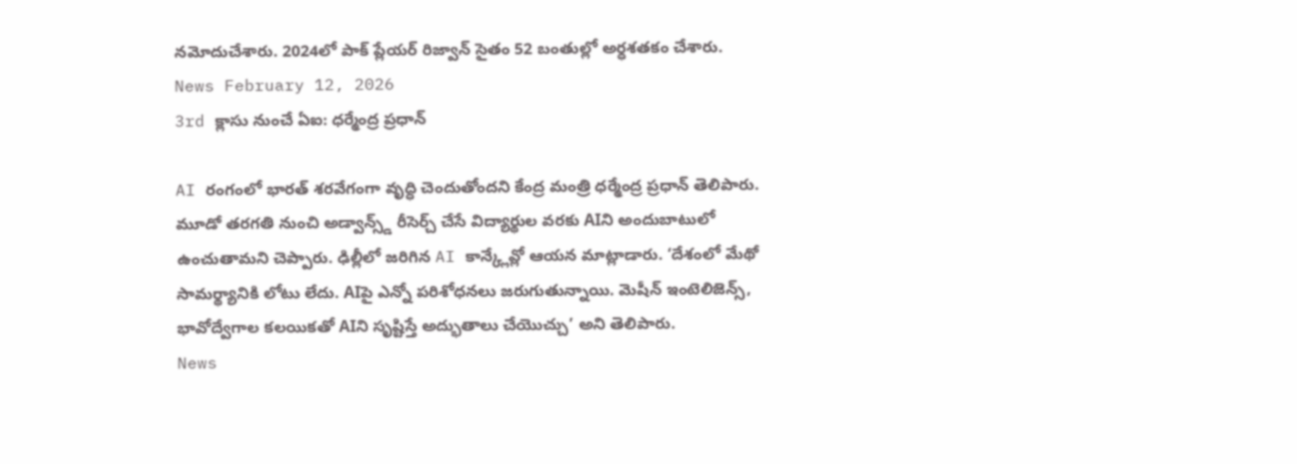నమోదుచేశారు. 2024లో పాక్ ప్లేయర్ రిజ్వాన్ సైతం 52 బంతుల్లో అర్ధశతకం చేశారు.
News February 12, 2026
3rd క్లాసు నుంచే ఏఐ: ధర్మేంద్ర ప్రధాన్

AI రంగంలో భారత్ శరవేగంగా వృద్ధి చెందుతోందని కేంద్ర మంత్రి ధర్మేంద్ర ప్రధాన్ తెలిపారు. మూడో తరగతి నుంచి అడ్వాన్స్డ్ రీసెర్చ్ చేసే విద్యార్థుల వరకు AIని అందుబాటులో ఉంచుతామని చెప్పారు. ఢిల్లీలో జరిగిన AI కాన్క్లేవ్లో ఆయన మాట్లాడారు. ‘దేశంలో మేథో సామర్థ్యానికి లోటు లేదు. AIపై ఎన్నో పరిశోధనలు జరుగుతున్నాయి. మెషీన్ ఇంటెలిజెన్స్, భావోద్వేగాల కలయికతో AIని సృష్టిస్తే అద్భుతాలు చేయొచ్చు’ అని తెలిపారు.
News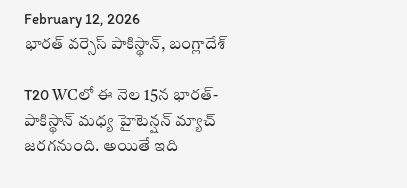February 12, 2026
భారత్ వర్సెస్ పాకిస్థాన్, బంగ్లాదేశ్

T20 WCలో ఈ నెల 15న భారత్-పాకిస్థాన్ మధ్య హైటెన్షన్ మ్యాచ్ జరగనుంది. అయితే ఇది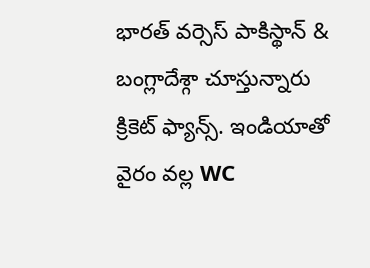భారత్ వర్సెస్ పాకిస్థాన్ & బంగ్లాదేశ్గా చూస్తున్నారు క్రికెట్ ఫ్యాన్స్. ఇండియాతో వైరం వల్ల WC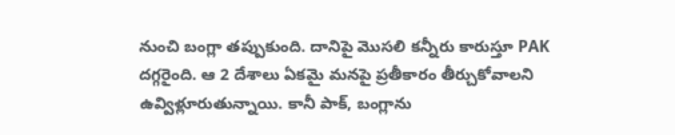నుంచి బంగ్లా తప్పుకుంది. దానిపై మొసలి కన్నీరు కారుస్తూ PAK దగ్గరైంది. ఆ 2 దేశాలు ఏకమై మనపై ప్రతీకారం తీర్చుకోవాలని ఉవ్విళ్లూరుతున్నాయి. కానీ పాక్, బంగ్లాను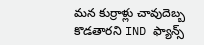మన కుర్రాళ్లు చావుదెబ్బ కొడతారని IND ఫ్యాన్స్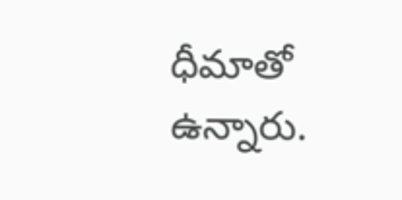ధీమాతో ఉన్నారు.